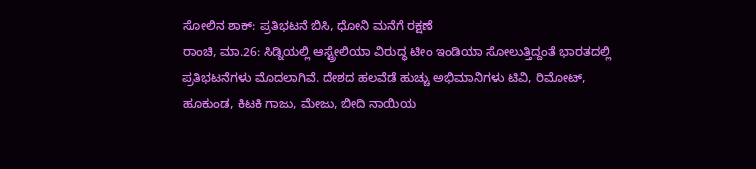ಸೋಲಿನ ಶಾಕ್: ಪ್ರತಿಭಟನೆ ಬಿಸಿ, ಧೋನಿ ಮನೆಗೆ ರಕ್ಷಣೆ
ರಾಂಚಿ, ಮಾ.26: ಸಿಡ್ನಿಯಲ್ಲಿ ಆಸ್ಟ್ರೇಲಿಯಾ ವಿರುದ್ಧ ಟೀಂ ಇಂಡಿಯಾ ಸೋಲುತ್ತಿದ್ದಂತೆ ಭಾರತದಲ್ಲಿ ಪ್ರತಿಭಟನೆಗಳು ಮೊದಲಾಗಿವೆ. ದೇಶದ ಹಲವೆಡೆ ಹುಚ್ಚು ಅಭಿಮಾನಿಗಳು ಟಿವಿ, ರಿಮೋಟ್, ಹೂಕುಂಡ, ಕಿಟಕಿ ಗಾಜು, ಮೇಜು, ಬೀದಿ ನಾಯಿಯ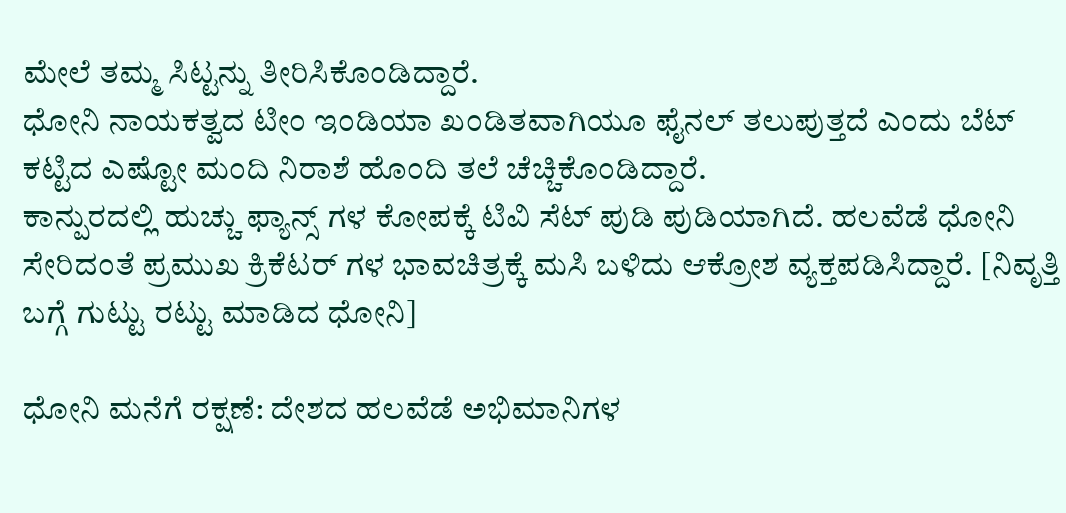ಮೇಲೆ ತಮ್ಮ ಸಿಟ್ಟನ್ನು ತೀರಿಸಿಕೊಂಡಿದ್ದಾರೆ.
ಧೋನಿ ನಾಯಕತ್ವದ ಟೀಂ ಇಂಡಿಯಾ ಖಂಡಿತವಾಗಿಯೂ ಫೈನಲ್ ತಲುಪುತ್ತದೆ ಎಂದು ಬೆಟ್ ಕಟ್ಟಿದ ಎಷ್ಟೋ ಮಂದಿ ನಿರಾಶೆ ಹೊಂದಿ ತಲೆ ಚೆಚ್ಚಿಕೊಂಡಿದ್ದಾರೆ.
ಕಾನ್ಪುರದಲ್ಲಿ ಹುಚ್ಚು ಫ್ಯಾನ್ಸ್ ಗಳ ಕೋಪಕ್ಕೆ ಟಿವಿ ಸೆಟ್ ಪುಡಿ ಪುಡಿಯಾಗಿದೆ. ಹಲವೆಡೆ ಧೋನಿ ಸೇರಿದಂತೆ ಪ್ರಮುಖ ಕ್ರಿಕೆಟರ್ ಗಳ ಭಾವಚಿತ್ರಕ್ಕೆ ಮಸಿ ಬಳಿದು ಆಕ್ರೋಶ ವ್ಯಕ್ತಪಡಿಸಿದ್ದಾರೆ. [ನಿವೃತ್ತಿ ಬಗ್ಗೆ ಗುಟ್ಟು ರಟ್ಟು ಮಾಡಿದ ಧೋನಿ]

ಧೋನಿ ಮನೆಗೆ ರಕ್ಷಣೆ: ದೇಶದ ಹಲವೆಡೆ ಅಭಿಮಾನಿಗಳ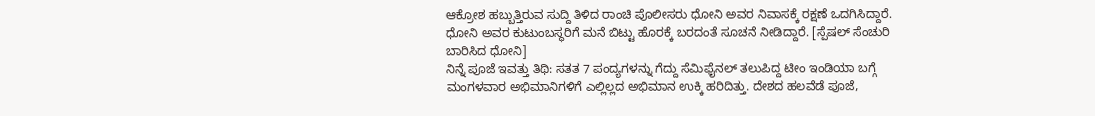ಆಕ್ರೋಶ ಹಬ್ಬುತ್ತಿರುವ ಸುದ್ದಿ ತಿಳಿದ ರಾಂಚಿ ಪೊಲೀಸರು ಧೋನಿ ಅವರ ನಿವಾಸಕ್ಕೆ ರಕ್ಷಣೆ ಒದಗಿಸಿದ್ದಾರೆ. ಧೋನಿ ಅವರ ಕುಟುಂಬಸ್ಥರಿಗೆ ಮನೆ ಬಿಟ್ಟು ಹೊರಕ್ಕೆ ಬರದಂತೆ ಸೂಚನೆ ನೀಡಿದ್ದಾರೆ. [ಸ್ಪೆಷಲ್ ಸೆಂಚುರಿ ಬಾರಿಸಿದ ಧೋನಿ]
ನಿನ್ನೆ ಪೂಜೆ ಇವತ್ತು ತಿಥಿ: ಸತತ 7 ಪಂದ್ಯಗಳನ್ನು ಗೆದ್ದು ಸೆಮಿಫೈನಲ್ ತಲುಪಿದ್ದ ಟೀಂ ಇಂಡಿಯಾ ಬಗ್ಗೆ ಮಂಗಳವಾರ ಅಭಿಮಾನಿಗಳಿಗೆ ಎಲ್ಲಿಲ್ಲದ ಅಭಿಮಾನ ಉಕ್ಕಿ ಹರಿದಿತ್ತು. ದೇಶದ ಹಲವೆಡೆ ಪೂಜೆ,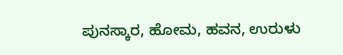ಪುನಸ್ಕಾರ, ಹೋಮ, ಹವನ, ಉರುಳು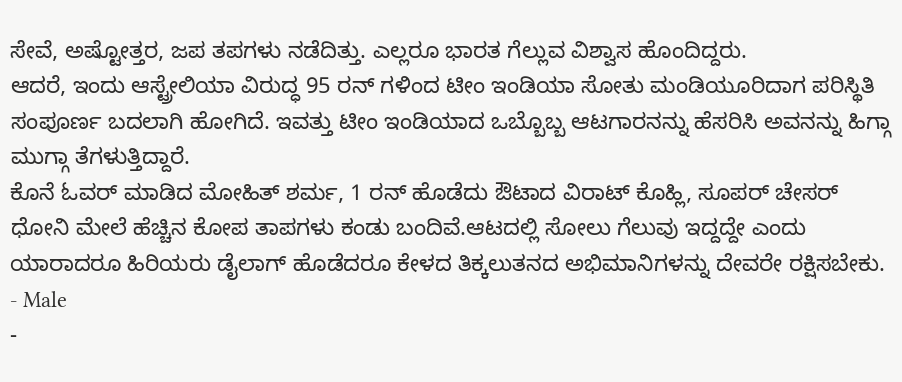ಸೇವೆ, ಅಷ್ಟೋತ್ತರ, ಜಪ ತಪಗಳು ನಡೆದಿತ್ತು. ಎಲ್ಲರೂ ಭಾರತ ಗೆಲ್ಲುವ ವಿಶ್ವಾಸ ಹೊಂದಿದ್ದರು.
ಆದರೆ, ಇಂದು ಆಸ್ಟ್ರೇಲಿಯಾ ವಿರುದ್ಧ 95 ರನ್ ಗಳಿಂದ ಟೀಂ ಇಂಡಿಯಾ ಸೋತು ಮಂಡಿಯೂರಿದಾಗ ಪರಿಸ್ಥಿತಿ ಸಂಪೂರ್ಣ ಬದಲಾಗಿ ಹೋಗಿದೆ. ಇವತ್ತು ಟೀಂ ಇಂಡಿಯಾದ ಒಬ್ಬೊಬ್ಬ ಆಟಗಾರನನ್ನು ಹೆಸರಿಸಿ ಅವನನ್ನು ಹಿಗ್ಗಾ ಮುಗ್ಗಾ ತೆಗಳುತ್ತಿದ್ದಾರೆ.
ಕೊನೆ ಓವರ್ ಮಾಡಿದ ಮೋಹಿತ್ ಶರ್ಮ, 1 ರನ್ ಹೊಡೆದು ಔಟಾದ ವಿರಾಟ್ ಕೊಹ್ಲಿ, ಸೂಪರ್ ಚೇಸರ್ ಧೋನಿ ಮೇಲೆ ಹೆಚ್ಚಿನ ಕೋಪ ತಾಪಗಳು ಕಂಡು ಬಂದಿವೆ.ಆಟದಲ್ಲಿ ಸೋಲು ಗೆಲುವು ಇದ್ದದ್ದೇ ಎಂದು ಯಾರಾದರೂ ಹಿರಿಯರು ಡೈಲಾಗ್ ಹೊಡೆದರೂ ಕೇಳದ ತಿಕ್ಕಲುತನದ ಅಭಿಮಾನಿಗಳನ್ನು ದೇವರೇ ರಕ್ಷಿಸಬೇಕು.
- Male
-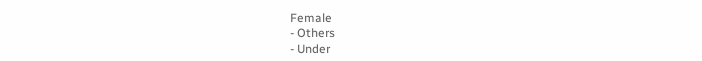Female
- Others
- Under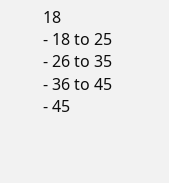18
- 18 to 25
- 26 to 35
- 36 to 45
- 45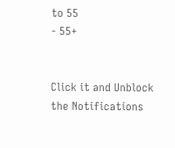to 55
- 55+


Click it and Unblock the Notifications